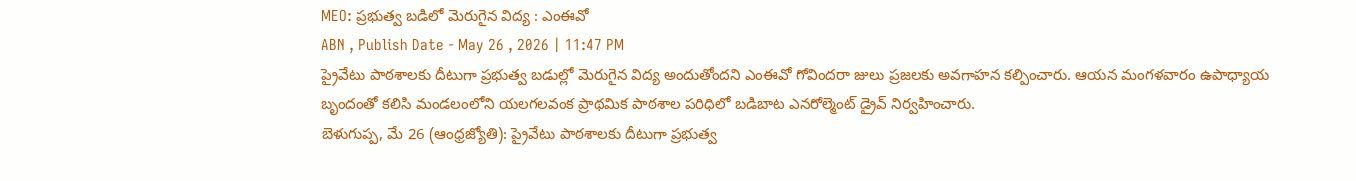MEO: ప్రభుత్వ బడిలో మెరుగైన విద్య : ఎంఈవో
ABN , Publish Date - May 26 , 2026 | 11:47 PM
ప్రైవేటు పాఠశాలకు దీటుగా ప్రభుత్వ బడుల్లో మెరుగైన విద్య అందుతోందని ఎంఈవో గోవిందరా జులు ప్రజలకు అవగాహన కల్పించారు. ఆయన మంగళవారం ఉపాధ్యాయ బృందంతో కలిసి మండలంలోని యలగలవంక ప్రాథమిక పాఠశాల పరిధిలో బడిబాట ఎనరోల్మెంట్ డ్రైవ్ నిర్వహించారు.
బెళుగుప్ప, మే 26 (ఆంధ్రజ్యోతి): ప్రైవేటు పాఠశాలకు దీటుగా ప్రభుత్వ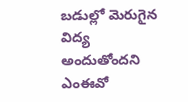బడుల్లో మెరుగైన విద్య అందుతోందని ఎంఈవో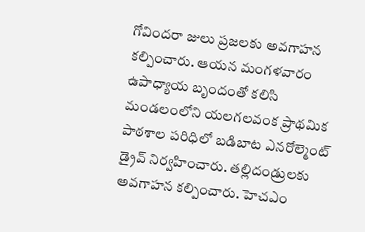గోవిందరా జులు ప్రజలకు అవగాహన కల్పించారు. ఆయన మంగళవారం ఉపాధ్యాయ బృందంతో కలిసి మండలంలోని యలగలవంక ప్రాథమిక పాఠశాల పరిధిలో బడిబాట ఎనరోల్మెంట్ డ్రైవ్ నిర్వహించారు. తల్లిదండ్రులకు అవగాహన కల్పించారు. హెచఎం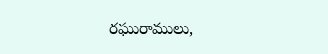రఘురాములు,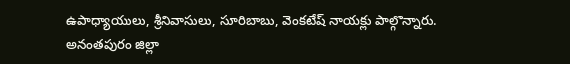ఉపాధ్యాయులు, శ్రీనివాసులు, సూరిబాబు, వెంకటేష్ నాయక్లు పాల్గొన్నారు.
అనంతపురం జిల్లా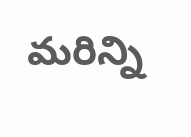మరిన్ని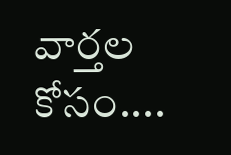వార్తల కోసం....